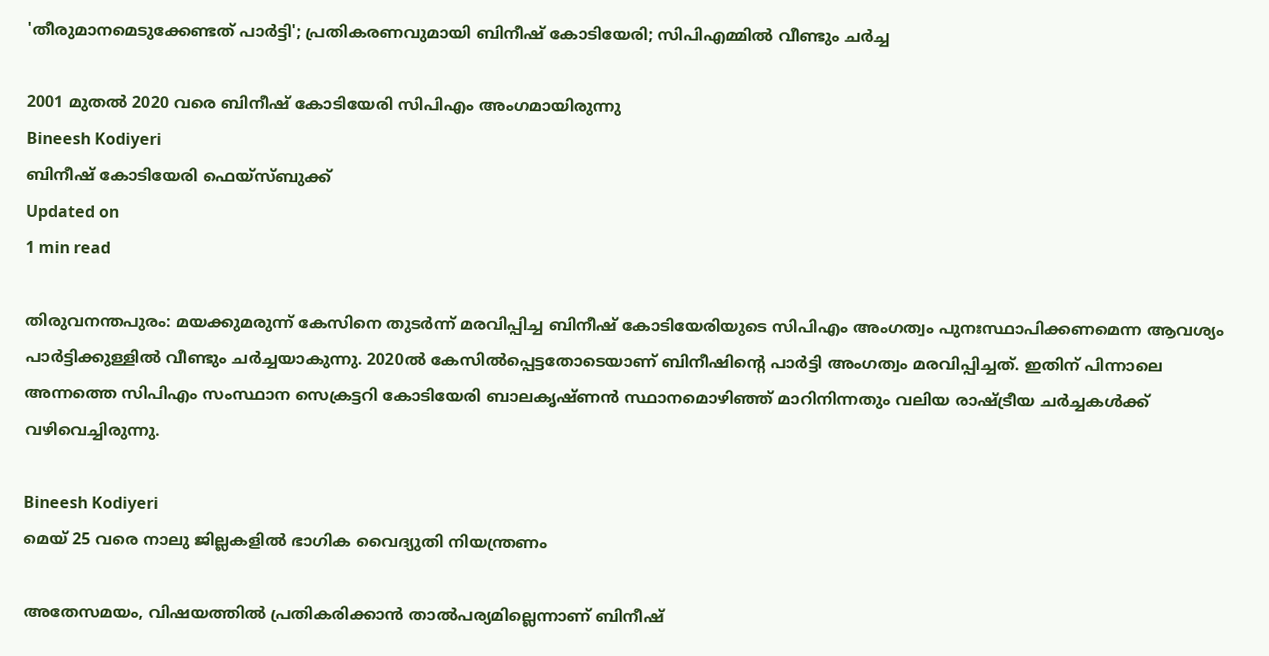'തീരുമാനമെടുക്കേണ്ടത് പാര്‍ട്ടി'; പ്രതികരണവുമായി ബിനീഷ് കോടിയേരി; സിപിഎമ്മിൽ വീണ്ടും ചർച്ച

2001 മുതല്‍ 2020 വരെ ബിനീഷ് കോടിയേരി സിപിഎം അംഗമായിരുന്നു
Bineesh Kodiyeri
ബിനീഷ് കോടിയേരി ഫെയ്സ്ബുക്ക്
Updated on
1 min read

തിരുവനന്തപുരം: മയക്കുമരുന്ന് കേസിനെ തുടര്‍ന്ന് മരവിപ്പിച്ച ബിനീഷ് കോടിയേരിയുടെ സിപിഎം അംഗത്വം പുനഃസ്ഥാപിക്കണമെന്ന ആവശ്യം പാര്‍ട്ടിക്കുള്ളില്‍ വീണ്ടും ചര്‍ച്ചയാകുന്നു. 2020ല്‍ കേസില്‍പ്പെട്ടതോടെയാണ് ബിനീഷിന്റെ പാര്‍ട്ടി അംഗത്വം മരവിപ്പിച്ചത്. ഇതിന് പിന്നാലെ അന്നത്തെ സിപിഎം സംസ്ഥാന സെക്രട്ടറി കോടിയേരി ബാലകൃഷ്ണന്‍ സ്ഥാനമൊഴിഞ്ഞ് മാറിനിന്നതും വലിയ രാഷ്ട്രീയ ചര്‍ച്ചകള്‍ക്ക് വഴിവെച്ചിരുന്നു.

Bineesh Kodiyeri
മെയ് 25 വരെ നാലു ജില്ലകളില്‍ ഭാഗിക വൈദ്യുതി നിയന്ത്രണം

അതേസമയം, വിഷയത്തില്‍ പ്രതികരിക്കാന്‍ താല്‍പര്യമില്ലെന്നാണ് ബിനീഷ്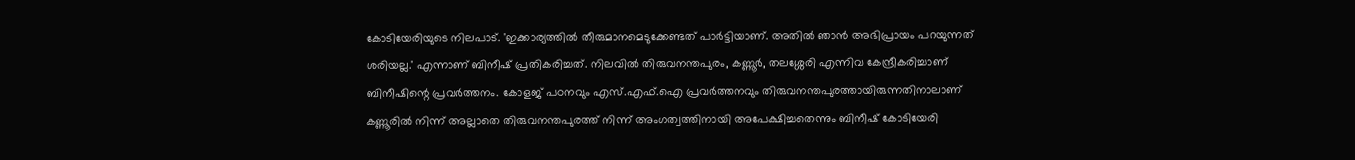കോടിയേരിയുടെ നിലപാട്. 'ഇക്കാര്യത്തില്‍ തീരുമാനമെടുക്കേണ്ടത് പാര്‍ട്ടിയാണ്. അതില്‍ ഞാന്‍ അഭിപ്രായം പറയുന്നത് ശരിയല്ല.' എന്നാണ് ബിനീഷ് പ്രതികരിച്ചത്. നിലവില്‍ തിരുവനന്തപുരം, കണ്ണൂര്‍, തലശ്ശേരി എന്നിവ കേന്ദ്രീകരിച്ചാണ് ബിനീഷിന്റെ പ്രവര്‍ത്തനം. കോളജ് പഠനവും എസ്.എഫ്.ഐ പ്രവര്‍ത്തനവും തിരുവനന്തപുരത്തായിരുന്നതിനാലാണ് കണ്ണൂരില്‍ നിന്ന് അല്ലാതെ തിരുവനന്തപുരത്ത് നിന്ന് അംഗത്വത്തിനായി അപേക്ഷിച്ചതെന്നും ബിനീഷ് കോടിയേരി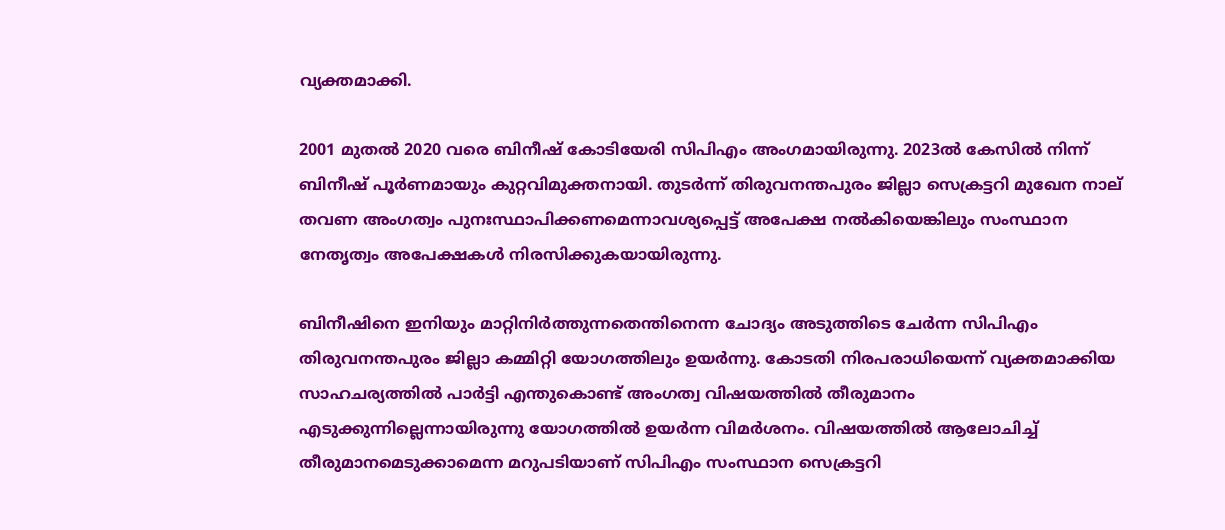വ്യക്തമാക്കി.

2001 മുതല്‍ 2020 വരെ ബിനീഷ് കോടിയേരി സിപിഎം അംഗമായിരുന്നു. 2023ല്‍ കേസില്‍ നിന്ന് ബിനീഷ് പൂര്‍ണമായും കുറ്റവിമുക്തനായി. തുടര്‍ന്ന് തിരുവനന്തപുരം ജില്ലാ സെക്രട്ടറി മുഖേന നാല് തവണ അംഗത്വം പുനഃസ്ഥാപിക്കണമെന്നാവശ്യപ്പെട്ട് അപേക്ഷ നല്‍കിയെങ്കിലും സംസ്ഥാന നേതൃത്വം അപേക്ഷകള്‍ നിരസിക്കുകയായിരുന്നു.

ബിനീഷിനെ ഇനിയും മാറ്റിനിര്‍ത്തുന്നതെന്തിനെന്ന ചോദ്യം അടുത്തിടെ ചേര്‍ന്ന സിപിഎം തിരുവനന്തപുരം ജില്ലാ കമ്മിറ്റി യോഗത്തിലും ഉയര്‍ന്നു. കോടതി നിരപരാധിയെന്ന് വ്യക്തമാക്കിയ സാഹചര്യത്തില്‍ പാര്‍ട്ടി എന്തുകൊണ്ട് അംഗത്വ വിഷയത്തില്‍ തീരുമാനം എടുക്കുന്നില്ലെന്നായിരുന്നു യോഗത്തില്‍ ഉയര്‍ന്ന വിമര്‍ശനം. വിഷയത്തില്‍ ആലോചിച്ച് തീരുമാനമെടുക്കാമെന്ന മറുപടിയാണ് സിപിഎം സംസ്ഥാന സെക്രട്ടറി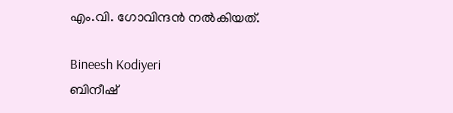എം.വി. ഗോവിന്ദന്‍ നല്‍കിയത്.

Bineesh Kodiyeri
ബിനീഷ്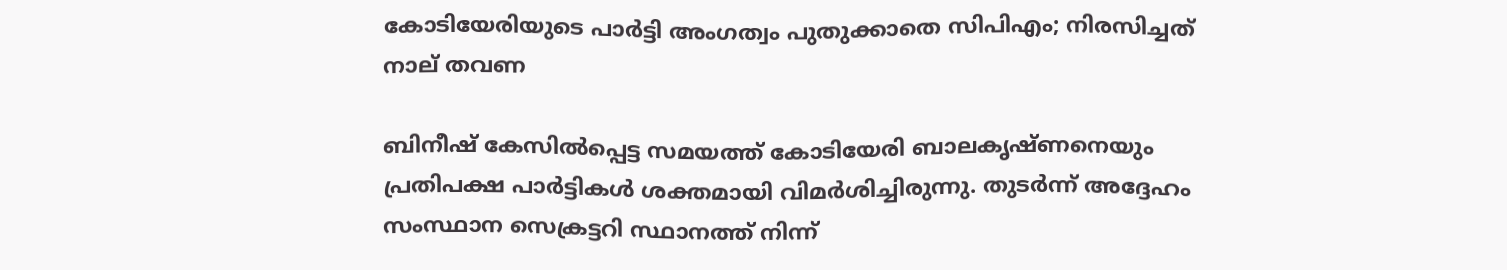കോടിയേരിയുടെ പാർട്ടി അംഗത്വം പുതുക്കാതെ സിപിഎം; നിരസിച്ചത് നാല് തവണ

ബിനീഷ് കേസില്‍പ്പെട്ട സമയത്ത് കോടിയേരി ബാലകൃഷ്ണനെയും പ്രതിപക്ഷ പാര്‍ട്ടികള്‍ ശക്തമായി വിമര്‍ശിച്ചിരുന്നു. തുടര്‍ന്ന് അദ്ദേഹം സംസ്ഥാന സെക്രട്ടറി സ്ഥാനത്ത് നിന്ന്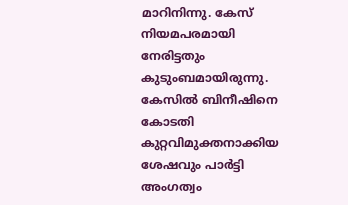മാറിനിന്നു. കേസ് നിയമപരമായി നേരിട്ടതും കുടുംബമായിരുന്നു. കേസില്‍ ബിനീഷിനെ കോടതി കുറ്റവിമുക്തനാക്കിയ ശേഷവും പാര്‍ട്ടി അംഗത്വം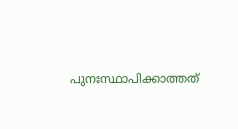പുനഃസ്ഥാപിക്കാത്തത്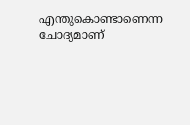എന്തുകൊണ്ടാണെന്ന ചോദ്യമാണ്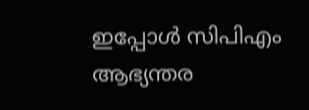ഇപ്പോള്‍ സിപിഎം ആഭ്യന്തര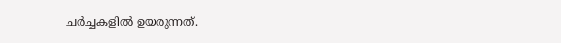ചര്‍ച്ചകളില്‍ ഉയരുന്നത്.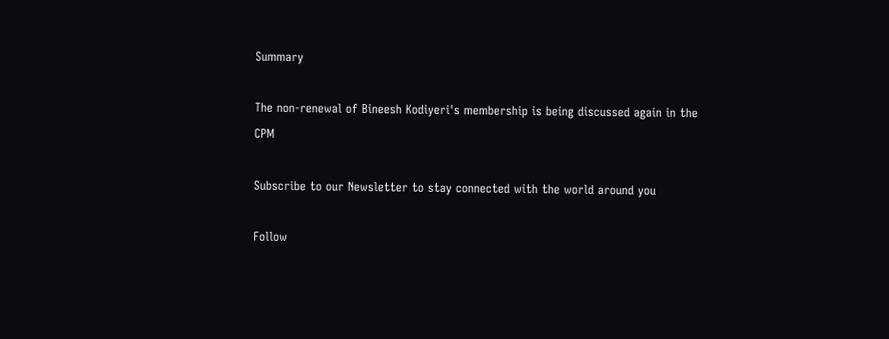Summary

The non-renewal of Bineesh Kodiyeri's membership is being discussed again in the CPM

Subscribe to our Newsletter to stay connected with the world around you

Follow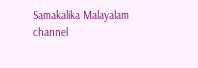Samakalika Malayalam channel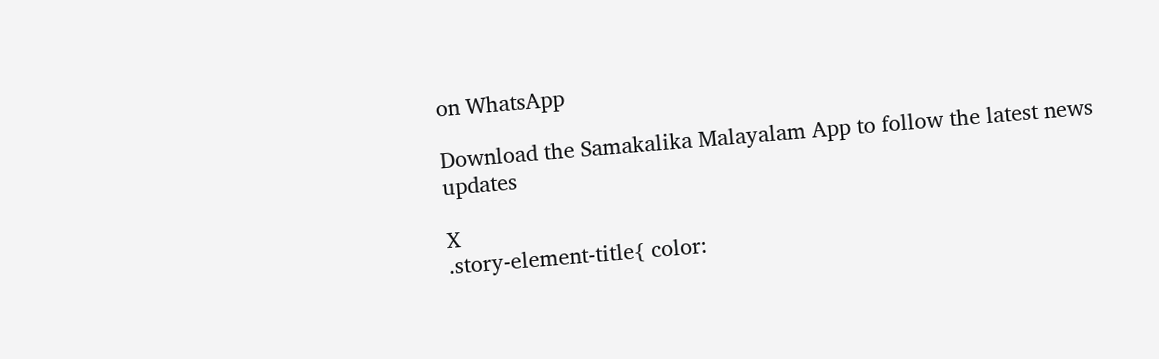on WhatsApp

Download the Samakalika Malayalam App to follow the latest news updates

X
.story-element-title{ color: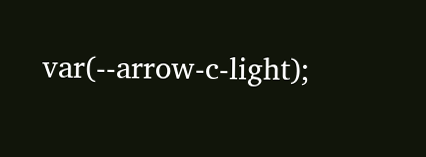var(--arrow-c-light);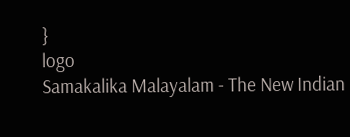}
logo
Samakalika Malayalam - The New Indian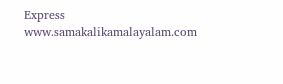Express
www.samakalikamalayalam.com